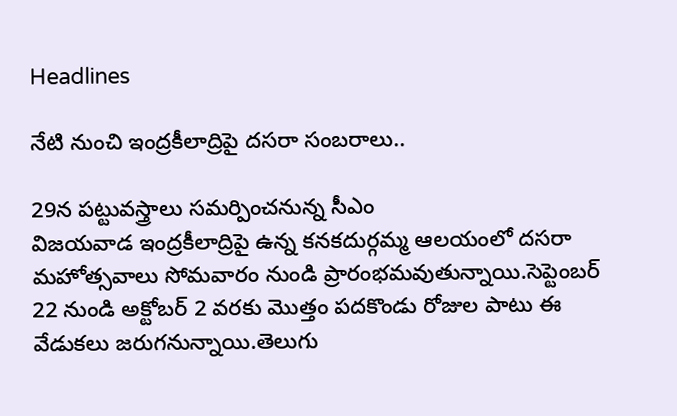Headlines

నేటి నుంచి ఇంద్రకీలాద్రిపై దసరా సంబరాలు..

29న పట్టువస్త్రాలు సమర్పించనున్న సీఎం
విజయవాడ ఇంద్రకీలాద్రిపై ఉన్న కనకదుర్గమ్మ ఆలయంలో దసరా మహోత్సవాలు సోమవారం నుండి ప్రారంభమవుతున్నాయి.సెప్టెంబర్‌ 22 నుండి అక్టోబర్‌ 2 వరకు మొత్తం పదకొండు రోజుల పాటు ఈ వేడుకలు జరుగనున్నాయి.తెలుగు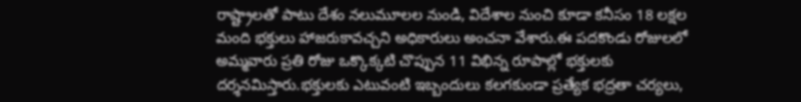రాష్ట్రాలతో పాటు దేశం నలుమూలల నుండి, విదేశాల నుంచి కూడా కనీసం 18 లక్షల మంది భక్తులు హాజరుకావచ్చని అధికారులు అంచనా వేశారు.ఈ పదకొండు రోజులలో అమ్మవారు ప్రతి రోజు ఒక్కొక్కటి చొప్పున 11 విభిన్న రూపాల్లో భక్తులకు దర్శనమిస్తారు.భక్తులకు ఎటువంటి ఇబ్బందులు కలగకుండా ప్రత్యేక భద్రతా చర్యలు,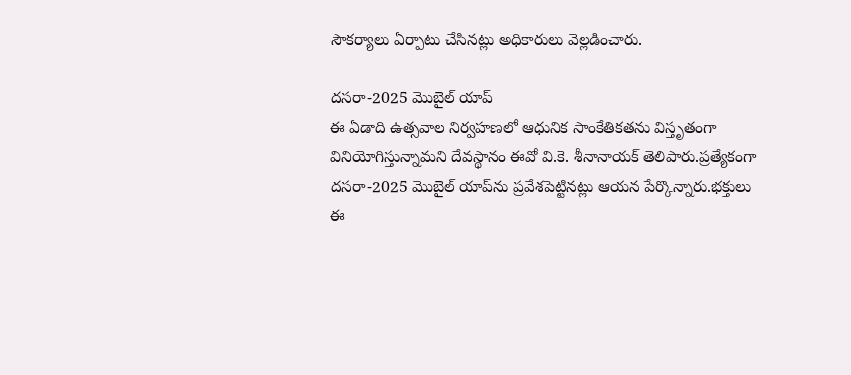సౌకర్యాలు ఏర్పాటు చేసినట్లు అధికారులు వెల్లడించారు.

దసరా-2025 మొబైల్‌ యాప్
ఈ ఏడాది ఉత్సవాల నిర్వహణలో ఆధునిక సాంకేతికతను విస్తృతంగా వినియోగిస్తున్నామని దేవస్థానం ఈవో వి.కె. శీనానాయక్ తెలిపారు.ప్రత్యేకంగా దసరా-2025 మొబైల్‌ యాప్‌ను ప్రవేశపెట్టినట్లు ఆయన పేర్కొన్నారు.భక్తులు ఈ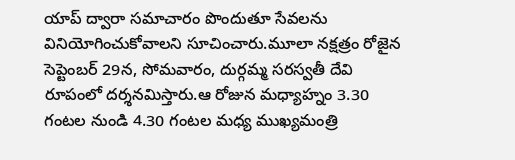యాప్‌ ద్వారా సమాచారం పొందుతూ సేవలను వినియోగించుకోవాలని సూచించారు.మూలా నక్షత్రం రోజైన సెప్టెంబర్‌ 29న, సోమవారం, దుర్గమ్మ సరస్వతీ దేవి రూపంలో దర్శనమిస్తారు.ఆ రోజున మధ్యాహ్నం 3.30 గంటల నుండి 4.30 గంటల మధ్య ముఖ్యమంత్రి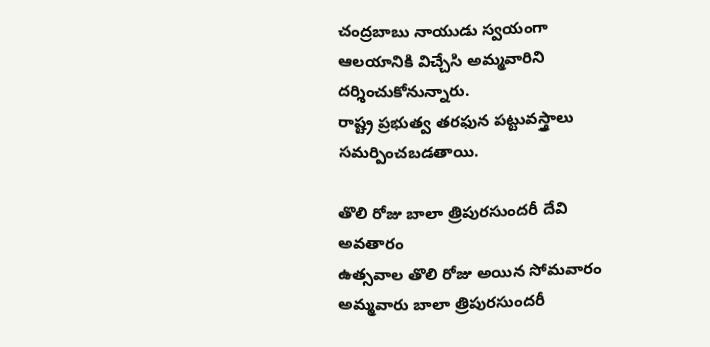చంద్రబాబు నాయుడు స్వయంగా ఆలయానికి విచ్చేసి అమ్మవారిని దర్శించుకోనున్నారు.
రాష్ట్ర ప్రభుత్వ తరఫున పట్టువస్త్రాలు సమర్పించబడతాయి.

తొలి రోజు బాలా త్రిపురసుందరీ దేవి అవతారం
ఉత్సవాల తొలి రోజు అయిన సోమవారం అమ్మవారు బాలా త్రిపురసుందరీ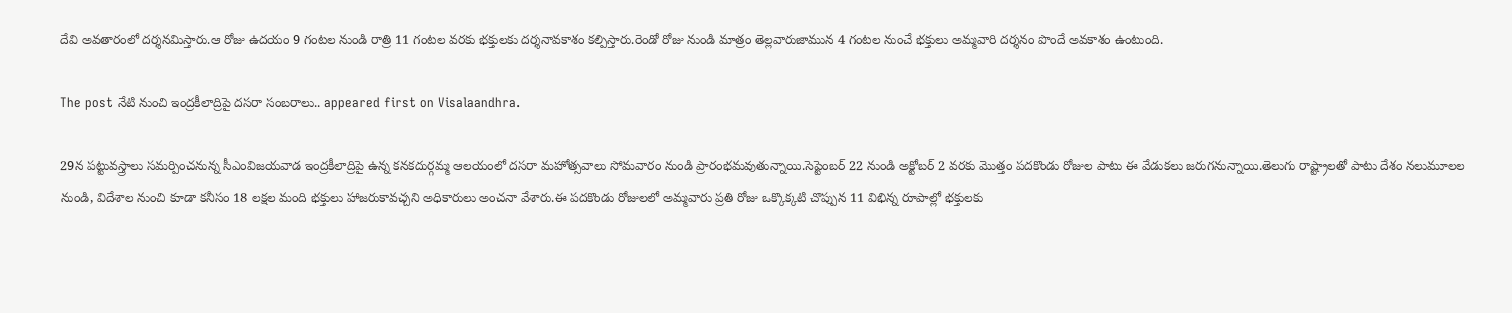దేవి అవతారంలో దర్శనమిస్తారు.ఆ రోజు ఉదయం 9 గంటల నుండి రాత్రి 11 గంటల వరకు భక్తులకు దర్శనావకాశం కల్పిస్తారు.రెండో రోజు నుండి మాత్రం తెల్లవారుజామున 4 గంటల నుంచే భక్తులు అమ్మవారి దర్శనం పొందే అవకాశం ఉంటుంది.

The post నేటి నుంచి ఇంద్రకీలాద్రిపై దసరా సంబరాలు.. appeared first on Visalaandhra.

29న పట్టువస్త్రాలు సమర్పించనున్న సీఎంవిజయవాడ ఇంద్రకీలాద్రిపై ఉన్న కనకదుర్గమ్మ ఆలయంలో దసరా మహోత్సవాలు సోమవారం నుండి ప్రారంభమవుతున్నాయి.సెప్టెంబర్‌ 22 నుండి అక్టోబర్‌ 2 వరకు మొత్తం పదకొండు రోజుల పాటు ఈ వేడుకలు జరుగనున్నాయి.తెలుగు రాష్ట్రాలతో పాటు దేశం నలుమూలల నుండి, విదేశాల నుంచి కూడా కనీసం 18 లక్షల మంది భక్తులు హాజరుకావచ్చని అధికారులు అంచనా వేశారు.ఈ పదకొండు రోజులలో అమ్మవారు ప్రతి రోజు ఒక్కొక్కటి చొప్పున 11 విభిన్న రూపాల్లో భక్తులకు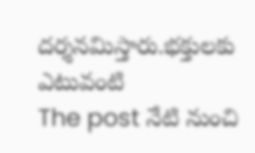దర్శనమిస్తారు.భక్తులకు ఎటువంటి
The post నేటి నుంచి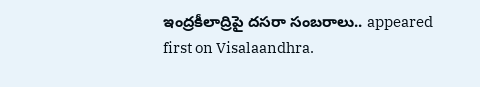ఇంద్రకీలాద్రిపై దసరా సంబరాలు.. appeared first on Visalaandhra.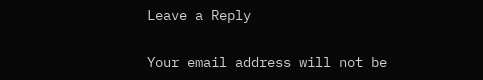Leave a Reply

Your email address will not be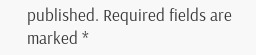published. Required fields are marked *